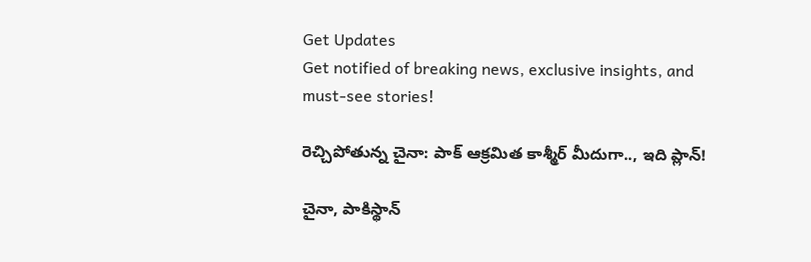Get Updates
Get notified of breaking news, exclusive insights, and must-see stories!

రెచ్చిపోతున్న చైనా: పాక్ ఆక్రమిత కాశ్మీర్ మీదుగా.., ఇది ప్లాన్!

చైనా, పాకిస్థాన్‌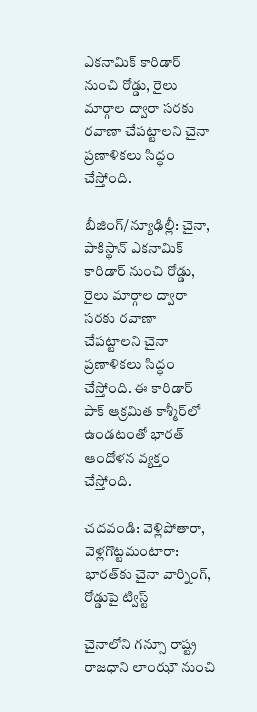ఎకనామిక్ కారిడార్ నుంచి రోడ్డు, రైలు మార్గాల ద్వారా సరకు రవాణా చేపట్టాలని చైనా ప్రణాళికలు సిద్ధం చేస్తోంది.

బీజింగ్/న్యూఢిల్లీ: చైనా, పాకిస్థాన్‌ ఎకనామిక్ కారిడార్ నుంచి రోడ్డు, రైలు మార్గాల ద్వారా సరకు రవాణా చేపట్టాలని చైనా ప్రణాళికలు సిద్ధం చేస్తోంది. ఈ కారిడార్ పాక్‌ ఆక్రమిత కాశ్మీర్‌లో ఉండటంతో భారత్‌ ఆందోళన వ్యక్తం చేస్తోంది.

చదవండి: వెళ్లిపోతారా, వెళ్లగొట్టమంటారా: భారత్‌కు చైనా వార్నింగ్, రోడ్డుపై ట్విస్ట్

చైనాలోని గన్సూ రాష్ట్ర రాజధాని లాంఝౌ నుంచి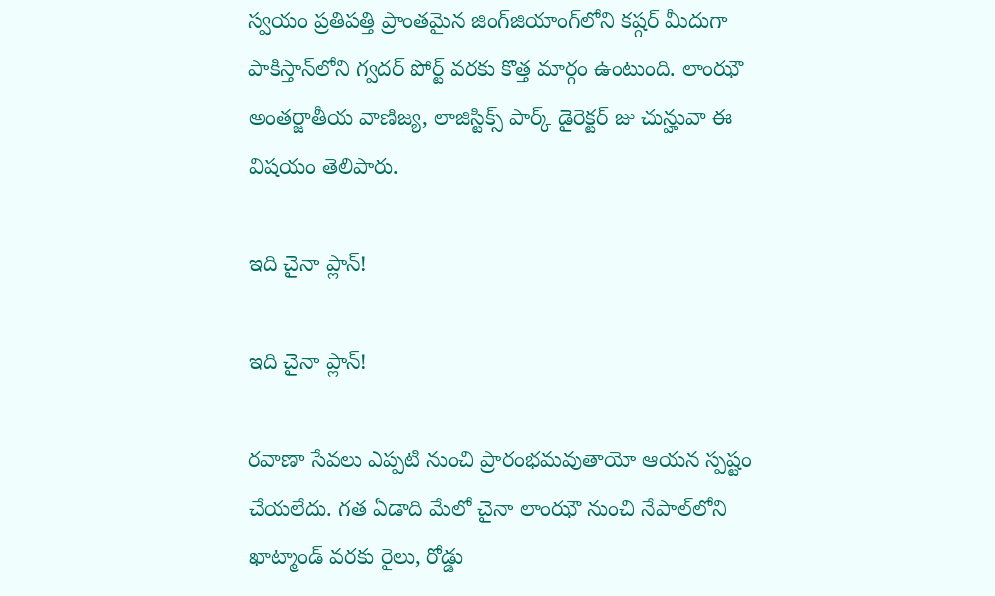స్వయం ప్రతిపత్తి ప్రాంతమైన జింగ్‌జియాంగ్‌లోని కష్గర్‌ మీదుగా పాకిస్తాన్‌లోని గ్వదర్‌ పోర్ట్‌ వరకు కొత్త మార్గం ఉంటుంది. లాంఝౌ అంతర్జాతీయ వాణిజ్య, లాజిస్టిక్స్‌ పార్క్‌ డైరెక్టర్‌ జు చున్హువా ఈ విషయం తెలిపారు.

ఇది చైనా ప్లాన్!

ఇది చైనా ప్లాన్!

రవాణా సేవలు ఎప్పటి నుంచి ప్రారంభమవుతాయో ఆయన స్పష్టం చేయలేదు. గత ఏడాది మేలో చైనా లాంఝౌ నుంచి నేపాల్‌లోని ఖాట్మాండ్ వరకు రైలు, రోడ్డు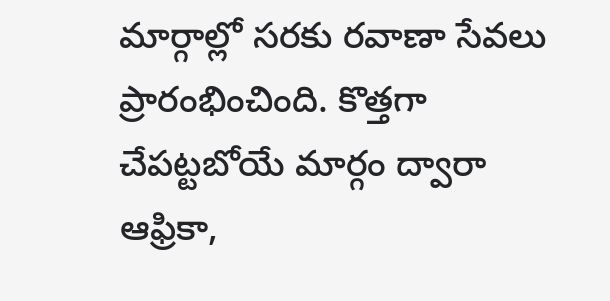మార్గాల్లో సరకు రవాణా సేవలు ప్రారంభించింది. కొత్తగా చేపట్టబోయే మార్గం ద్వారా ఆఫ్రికా,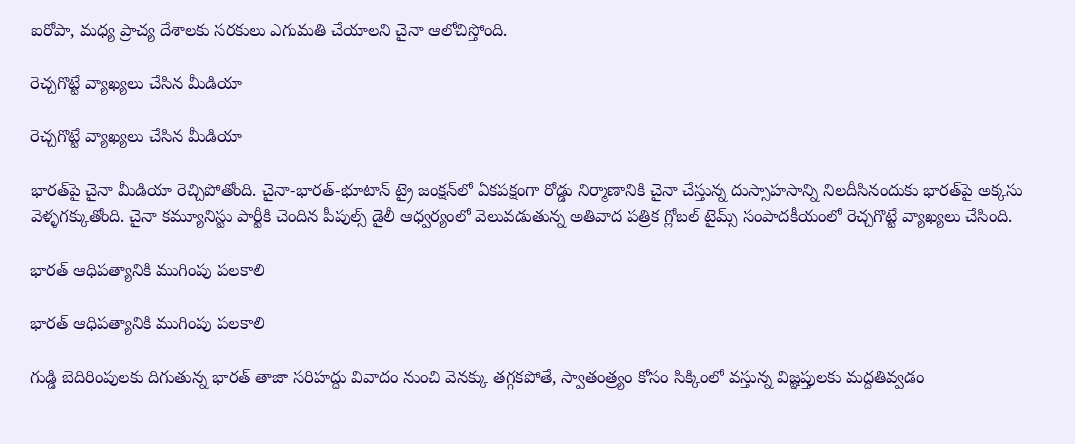ఐరోపా, మధ్య ప్రాచ్య దేశాలకు సరకులు ఎగుమతి చేయాలని చైనా ఆలోచిస్తోంది.

రెచ్చగొట్టే వ్యాఖ్యలు చేసిన మీడియా

రెచ్చగొట్టే వ్యాఖ్యలు చేసిన మీడియా

భారత్‌పై చైనా మీడియా రెచ్చిపోతోంది. చైనా-భారత్-భూటాన్ ట్రై జంక్షన్‌లో ఏకపక్షంగా రోడ్డు నిర్మాణానికి చైనా చేస్తున్న దుస్సాహసాన్ని నిలదీసినందుకు భారత్‌పై అక్కసు వెళ్ళగక్కుతోంది. చైనా కమ్యూనిస్టు పార్టీకి చెందిన పీపుల్స్ డైలీ ఆధ్వర్యంలో వెలువడుతున్న అతివాద పత్రిక గ్లోబల్ టైమ్స్ సంపాదకీయంలో రెచ్చగొట్టే వ్యాఖ్యలు చేసింది.

భారత్ ఆధిపత్యానికి ముగింపు పలకాలి

భారత్ ఆధిపత్యానికి ముగింపు పలకాలి

గుడ్డి బెదిరింపులకు దిగుతున్న భారత్ తాజా సరిహద్దు వివాదం నుంచి వెనక్కు తగ్గకపోతే, స్వాతంత్ర్యం కోసం సిక్కింలో వస్తున్న విజ్ఞప్తులకు మద్దతివ్వడం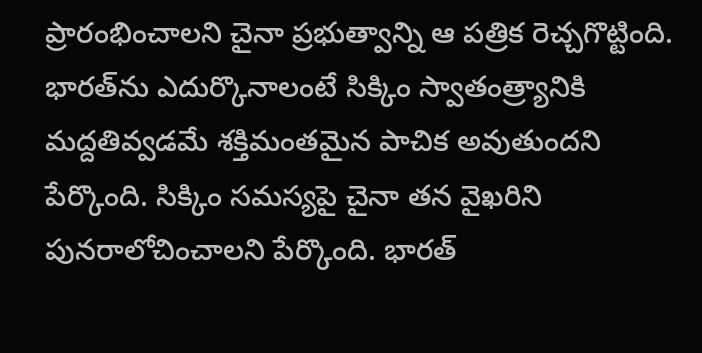ప్రారంభించాలని చైనా ప్రభుత్వాన్ని ఆ పత్రిక రెచ్చగొట్టింది. భారత్‌ను ఎదుర్కొనాలంటే సిక్కిం స్వాతంత్ర్యానికి మద్దతివ్వడమే శక్తిమంతమైన పాచిక అవుతుందని పేర్కొంది. సిక్కిం సమస్యపై చైనా తన వైఖరిని పునరాలోచించాలని పేర్కొంది. భారత్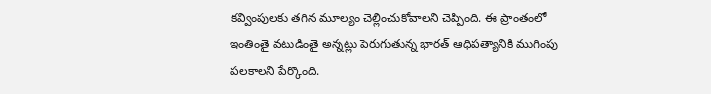కవ్వింపులకు తగిన మూల్యం చెల్లించుకోవాలని చెప్పింది. ఈ ప్రాంతంలో ఇంతింతై వటుడింతై అన్నట్లు పెరుగుతున్న భారత్ ఆధిపత్యానికి ముగింపు పలకాలని పేర్కొంది.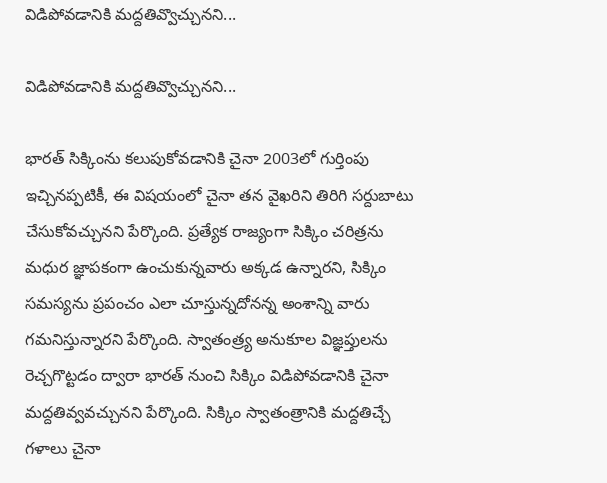విడిపోవడానికి మద్దతివ్వొచ్చునని...

విడిపోవడానికి మద్దతివ్వొచ్చునని...

భారత్ సిక్కింను కలుపుకోవడానికి చైనా 2003లో గుర్తింపు ఇచ్చినప్పటికీ, ఈ విషయంలో చైనా తన వైఖరిని తిరిగి సర్దుబాటు చేసుకోవచ్చునని పేర్కొంది. ప్రత్యేక రాజ్యంగా సిక్కిం చరిత్రను మధుర జ్ఞాపకంగా ఉంచుకున్నవారు అక్కడ ఉన్నారని, సిక్కిం సమస్యను ప్రపంచం ఎలా చూస్తున్నదోనన్న అంశాన్ని వారు గమనిస్తున్నారని పేర్కొంది. స్వాతంత్ర్య అనుకూల విజ్ఞప్తులను రెచ్చగొట్టడం ద్వారా భారత్ నుంచి సిక్కిం విడిపోవడానికి చైనా మద్దతివ్వవచ్చునని పేర్కొంది. సిక్కిం స్వాతంత్రానికి మద్దతిచ్చే గళాలు చైనా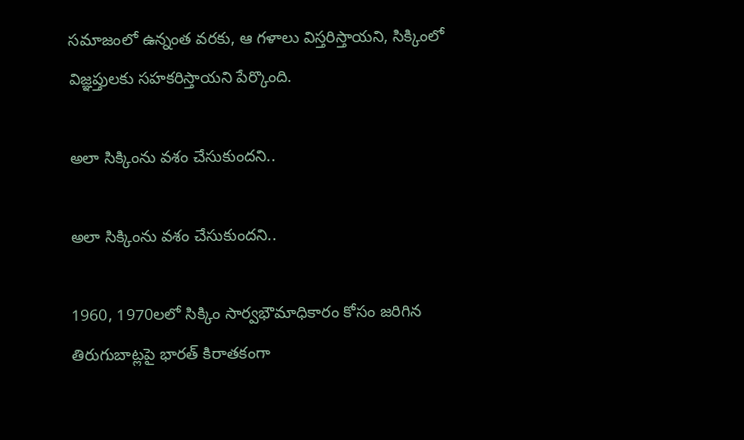సమాజంలో ఉన్నంత వరకు, ఆ గళాలు విస్తరిస్తాయని, సిక్కింలో విజ్ఞప్తులకు సహకరిస్తాయని పేర్కొంది.

అలా సిక్కింను వశం చేసుకుందని..

అలా సిక్కింను వశం చేసుకుందని..

1960, 1970లలో సిక్కిం సార్వభౌమాధికారం కోసం జరిగిన తిరుగుబాట్లపై భారత్ కిరాతకంగా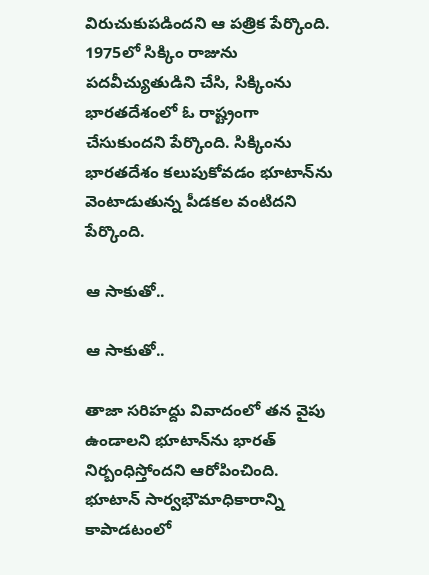విరుచుకుపడిందని ఆ పత్రిక పేర్కొంది. 1975లో సిక్కిం రాజును పదవీచ్యుతుడిని చేసి, సిక్కింను భారతదేశంలో ఓ రాష్ట్రంగా చేసుకుందని పేర్కొంది. సిక్కింను భారతదేశం కలుపుకోవడం భూటాన్‌ను వెంటాడుతున్న పీడకల వంటిదని పేర్కొంది.

ఆ సాకుతో..

ఆ సాకుతో..

తాజా సరిహద్దు వివాదంలో తన వైపు ఉండాలని భూటాన్‌ను భారత్ నిర్బంధిస్తోందని ఆరోపించింది. భూటాన్ సార్వభౌమాధికారాన్ని కాపాడటంలో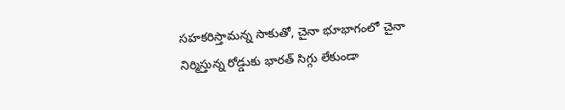సహకరిస్తామన్న సాకుతో, చైనా భూభాగంలో చైనా నిర్మిస్తున్న రోడ్డుకు భారత్ సిగ్గు లేకుండా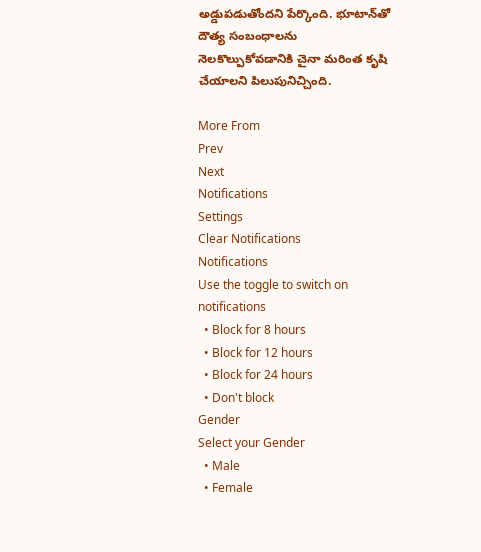అడ్డుపడుతోందని పేర్కొంది. భూటాన్‌తో దౌత్య సంబంధాలను నెలకొల్పుకోవడానికి చైనా మరింత కృషి చేయాలని పిలుపునిచ్చింది.

More From
Prev
Next
Notifications
Settings
Clear Notifications
Notifications
Use the toggle to switch on notifications
  • Block for 8 hours
  • Block for 12 hours
  • Block for 24 hours
  • Don't block
Gender
Select your Gender
  • Male
  • Female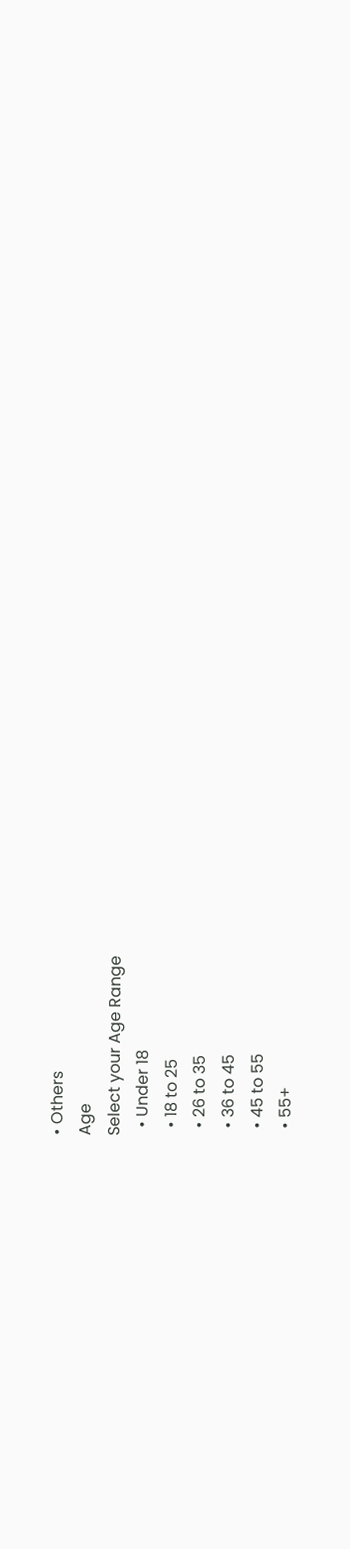• Others
Age
Select your Age Range
  • Under 18
  • 18 to 25
  • 26 to 35
  • 36 to 45
  • 45 to 55
  • 55+